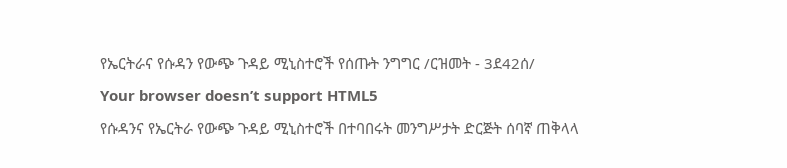የኤርትራና የሱዳን የውጭ ጉዳይ ሚኒስተሮች የሰጡት ንግግር /ርዝመት - 3ደ42ሰ/
Your browser doesn’t support HTML5
የሱዳንና የኤርትራ የውጭ ጉዳይ ሚኒስተሮች በተባበሩት መንግሥታት ድርጅት ሰባኛ ጠቅላላ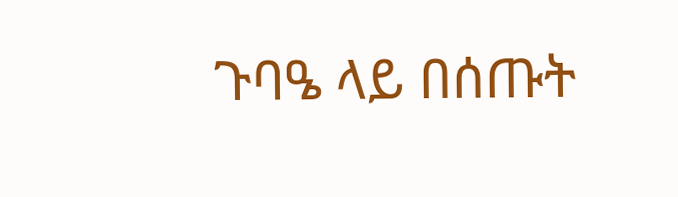ጉባዔ ላይ በሰጡት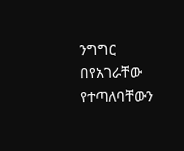ንግግር በየአገራቸው የተጣለባቸውን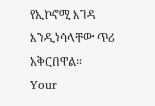የኢኮኖሚ እገዳ እንዲነሳላቸው ጥሪ አቅርበዋል።
Your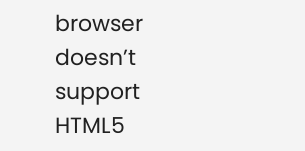browser doesn’t support HTML5